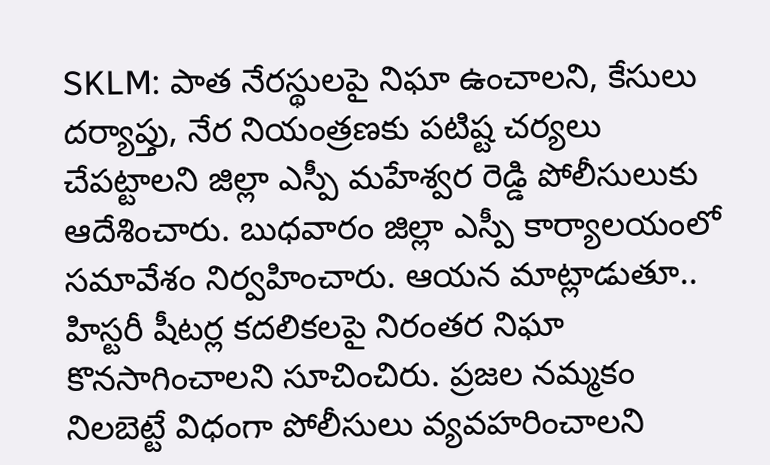SKLM: పాత నేరస్థులపై నిఘా ఉంచాలని, కేసులు దర్యాప్తు, నేర నియంత్రణకు పటిష్ట చర్యలు చేపట్టాలని జిల్లా ఎస్పీ మహేశ్వర రెడ్డి పోలీసులుకు ఆదేశించారు. బుధవారం జిల్లా ఎస్పీ కార్యాలయంలో సమావేశం నిర్వహించారు. ఆయన మాట్లాడుతూ.. హిస్టరీ షీటర్ల కదలికలపై నిరంతర నిఘా కొనసాగించాలని సూచించిరు. ప్రజల నమ్మకం నిలబెట్టే విధంగా పోలీసులు వ్యవహరించాలని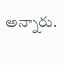అన్నారు.